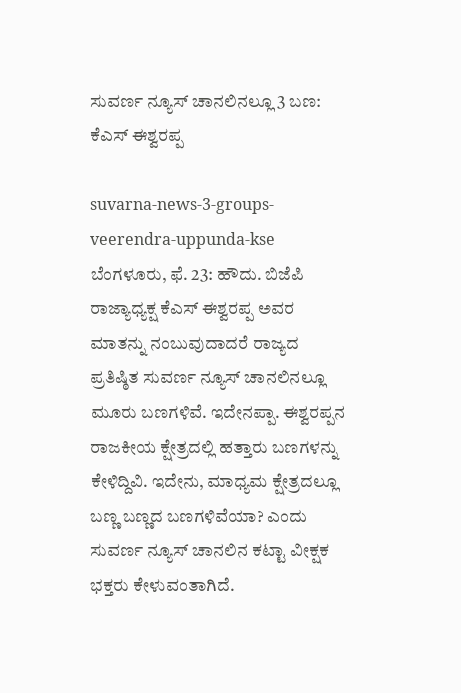ಸುವರ್ಣ ನ್ಯೂಸ್ ಚಾನಲಿನಲ್ಲೂ 3 ಬಣ: ಕೆಎಸ್ ಈಶ್ವರಪ್ಪ

suvarna-news-3-groups-veerendra-uppunda-kse
ಬೆಂಗಳೂರು, ಫೆ. 23: ಹೌದು. ಬಿಜೆಪಿ ರಾಜ್ಯಾಧ್ಯಕ್ಷ ಕೆಎಸ್ ಈಶ್ವರಪ್ಪ ಅವರ ಮಾತನ್ನು ನಂಬುವುದಾದರೆ ರಾಜ್ಯದ ಪ್ರತಿಷ್ಠಿತ ಸುವರ್ಣ ನ್ಯೂಸ್ ಚಾನಲಿನಲ್ಲೂ ಮೂರು ಬಣಗಳಿವೆ. ಇದೇನಪ್ಪಾ. ಈಶ್ವರಪ್ಪನ ರಾಜಕೀಯ ಕ್ಷೇತ್ರದಲ್ಲಿ ಹತ್ತಾರು ಬಣಗಳನ್ನು ಕೇಳಿದ್ದಿವಿ. ಇದೇನು, ಮಾಧ್ಯಮ ಕ್ಷೇತ್ರದಲ್ಲೂ ಬಣ್ಣ ಬಣ್ಣದ ಬಣಗಳಿವೆಯಾ? ಎಂದು ಸುವರ್ಣ ನ್ಯೂಸ್ ಚಾನಲಿನ ಕಟ್ಟಾ ವೀಕ್ಷಕ ಭಕ್ತರು ಕೇಳುವಂತಾಗಿದೆ.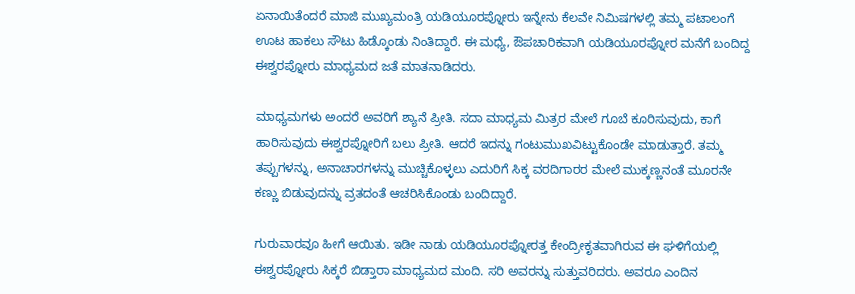ಏನಾಯಿತೆಂದರೆ ಮಾಜಿ ಮುಖ್ಯಮಂತ್ರಿ ಯಡಿಯೂರಪ್ನೋರು ಇನ್ನೇನು ಕೆಲವೇ ನಿಮಿಷಗಳಲ್ಲಿ ತಮ್ಮ ಪಟಾಲಂಗೆ ಊಟ ಹಾಕಲು ಸೌಟು ಹಿಡ್ಕೊಂಡು ನಿಂತಿದ್ದಾರೆ. ಈ ಮಧ್ಯೆ, ಔಪಚಾರಿಕವಾಗಿ ಯಡಿಯೂರಪ್ನೋರ ಮನೆಗೆ ಬಂದಿದ್ದ ಈಶ್ವರಪ್ನೋರು ಮಾಧ್ಯಮದ ಜತೆ ಮಾತನಾಡಿದರು.

ಮಾಧ್ಯಮಗಳು ಅಂದರೆ ಅವರಿಗೆ ಶ್ಯಾನೆ ಪ್ರೀತಿ. ಸದಾ ಮಾಧ್ಯಮ ಮಿತ್ರರ ಮೇಲೆ ಗೂಬೆ ಕೂರಿಸುವುದು, ಕಾಗೆ ಹಾರಿಸುವುದು ಈಶ್ವರಪ್ನೋರಿಗೆ ಬಲು ಪ್ರೀತಿ. ಆದರೆ ಇದನ್ನು ಗಂಟುಮುಖವಿಟ್ಟುಕೊಂಡೇ ಮಾಡುತ್ತಾರೆ. ತಮ್ಮ ತಪ್ಪುಗಳನ್ನು, ಅನಾಚಾರಗಳನ್ನು ಮುಚ್ಚಿಕೊಳ್ಳಲು ಎದುರಿಗೆ ಸಿಕ್ಕ ವರದಿಗಾರರ ಮೇಲೆ ಮುಕ್ಕಣ್ಣನಂತೆ ಮೂರನೇ ಕಣ್ಣು ಬಿಡುವುದನ್ನು ವ್ರತದಂತೆ ಆಚರಿಸಿಕೊಂಡು ಬಂದಿದ್ದಾರೆ.

ಗುರುವಾರವೂ ಹೀಗೆ ಆಯಿತು. ಇಡೀ ನಾಡು ಯಡಿಯೂರಪ್ನೋರತ್ತ ಕೇಂದ್ರೀಕೃತವಾಗಿರುವ ಈ ಘಳಿಗೆಯಲ್ಲಿ ಈಶ್ವರಪ್ನೋರು ಸಿಕ್ಕರೆ ಬಿಡ್ತಾರಾ ಮಾಧ್ಯಮದ ಮಂದಿ. ಸರಿ ಅವರನ್ನು ಸುತ್ತುವರಿದರು. ಅವರೂ ಎಂದಿನ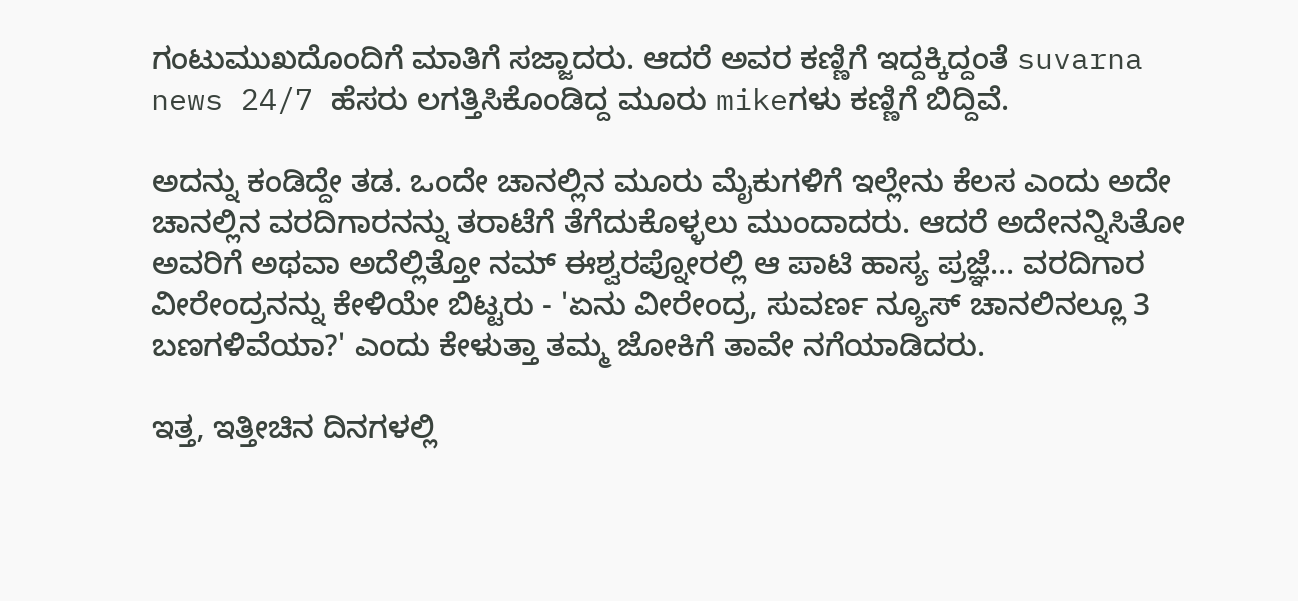ಗಂಟುಮುಖದೊಂದಿಗೆ ಮಾತಿಗೆ ಸಜ್ಜಾದರು. ಆದರೆ ಅವರ ಕಣ್ಣಿಗೆ ಇದ್ದಕ್ಕಿದ್ದಂತೆ suvarna news 24/7 ಹೆಸರು ಲಗತ್ತಿಸಿಕೊಂಡಿದ್ದ ಮೂರು mikeಗಳು ಕಣ್ಣಿಗೆ ಬಿದ್ದಿವೆ.

ಅದನ್ನು ಕಂಡಿದ್ದೇ ತಡ. ಒಂದೇ ಚಾನಲ್ಲಿನ ಮೂರು ಮೈಕುಗಳಿಗೆ ಇಲ್ಲೇನು ಕೆಲಸ ಎಂದು ಅದೇ ಚಾನಲ್ಲಿನ ವರದಿಗಾರನನ್ನು ತರಾಟೆಗೆ ತೆಗೆದುಕೊಳ್ಳಲು ಮುಂದಾದರು. ಆದರೆ ಅದೇನನ್ನಿಸಿತೋ ಅವರಿಗೆ ಅಥವಾ ಅದೆಲ್ಲಿತ್ತೋ ನಮ್ ಈಶ್ವರಪ್ನೋರಲ್ಲಿ ಆ ಪಾಟಿ ಹಾಸ್ಯ ಪ್ರಜ್ಞೆ... ವರದಿಗಾರ ವೀರೇಂದ್ರನನ್ನು ಕೇಳಿಯೇ ಬಿಟ್ಟರು - 'ಏನು ವೀರೇಂದ್ರ, ಸುವರ್ಣ ನ್ಯೂಸ್ ಚಾನಲಿನಲ್ಲೂ 3 ಬಣಗಳಿವೆಯಾ?' ಎಂದು ಕೇಳುತ್ತಾ ತಮ್ಮ ಜೋಕಿಗೆ ತಾವೇ ನಗೆಯಾಡಿದರು.

ಇತ್ತ, ಇತ್ತೀಚಿನ ದಿನಗಳಲ್ಲಿ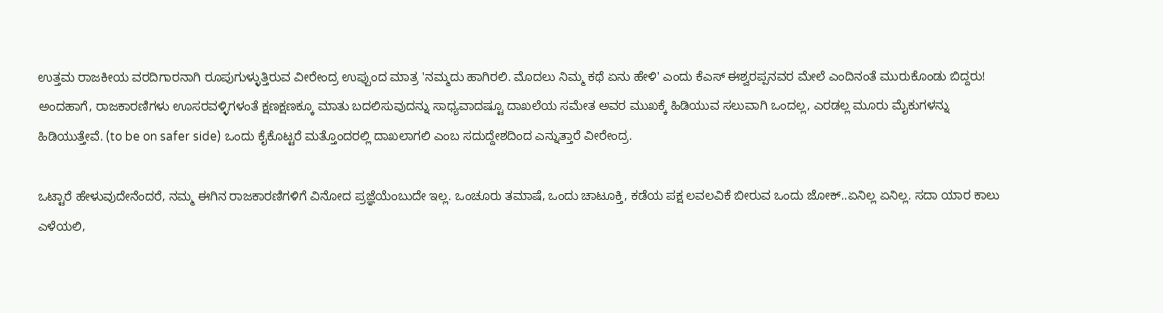ಉತ್ತಮ ರಾಜಕೀಯ ವರದಿಗಾರನಾಗಿ ರೂಪುಗುಳ್ಳುತ್ತಿರುವ ವೀರೇಂದ್ರ ಉಪ್ಪುಂದ ಮಾತ್ರ 'ನಮ್ಮದು ಹಾಗಿರಲಿ. ಮೊದಲು ನಿಮ್ಮ ಕಥೆ ಏನು ಹೇಳಿ' ಎಂದು ಕೆಎಸ್ ಈಶ್ವರಪ್ಪನವರ ಮೇಲೆ ಎಂದಿನಂತೆ ಮುರುಕೊಂಡು ಬಿದ್ದರು! ಅಂದಹಾಗೆ, ರಾಜಕಾರಣಿಗಳು ಊಸರವಳ್ಳಿಗಳಂತೆ ಕ್ಷಣಕ್ಷಣಕ್ಕೂ ಮಾತು ಬದಲಿಸುವುದನ್ನು ಸಾಧ್ಯವಾದಷ್ಟೂ ದಾಖಲೆಯ ಸಮೇತ ಅವರ ಮುಖಕ್ಕೆ ಹಿಡಿಯುವ ಸಲುವಾಗಿ ಒಂದಲ್ಲ, ಎರಡಲ್ಲ ಮೂರು ಮೈಕುಗಳನ್ನು ಹಿಡಿಯುತ್ತೇವೆ. (to be on safer side) ಒಂದು ಕೈಕೊಟ್ಟರೆ ಮತ್ತೊಂದರಲ್ಲಿ ದಾಖಲಾಗಲಿ ಎಂಬ ಸದುದ್ದೇಶದಿಂದ ಎನ್ನುತ್ತಾರೆ ವೀರೇಂದ್ರ.

ಒಟ್ಟಾರೆ ಹೇಳುವುದೇನೆಂದರೆ, ನಮ್ಮ ಈಗಿನ ರಾಜಕಾರಣಿಗಳಿಗೆ ವಿನೋದ ಪ್ರಜ್ಞೆಯೆಂಬುದೇ ಇಲ್ಲ. ಒಂಚೂರು ತಮಾಷೆ, ಒಂದು ಚಾಟೂಕ್ತಿ, ಕಡೆಯ ಪಕ್ಷ ಲವಲವಿಕೆ ಬೀರುವ ಒಂದು ಜೋಕ್..ಏನಿಲ್ಲ ಏನಿಲ್ಲ. ಸದಾ ಯಾರ ಕಾಲು ಎಳೆಯಲಿ,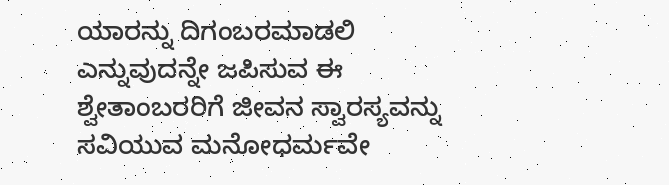ಯಾರನ್ನು ದಿಗಂಬರಮಾಡಲಿ ಎನ್ನುವುದನ್ನೇ ಜಪಿಸುವ ಈ ಶ್ವೇತಾಂಬರರಿಗೆ ಜೀವನ ಸ್ವಾರಸ್ಯವನ್ನು ಸವಿಯುವ ಮನೋಧರ್ಮವೇ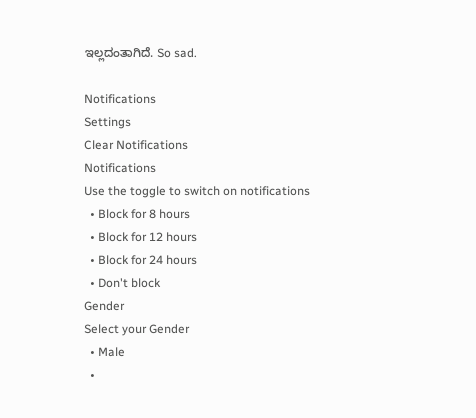ಇಲ್ಲದಂತಾಗಿದೆ. So sad.

Notifications
Settings
Clear Notifications
Notifications
Use the toggle to switch on notifications
  • Block for 8 hours
  • Block for 12 hours
  • Block for 24 hours
  • Don't block
Gender
Select your Gender
  • Male
  •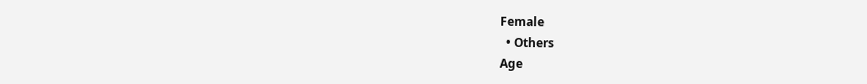Female
  • Others
Age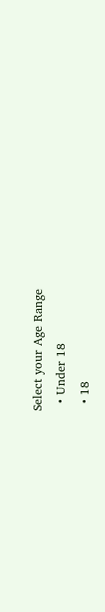Select your Age Range
  • Under 18
  • 18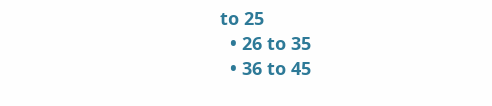to 25
  • 26 to 35
  • 36 to 45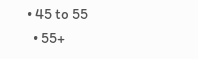• 45 to 55
  • 55+